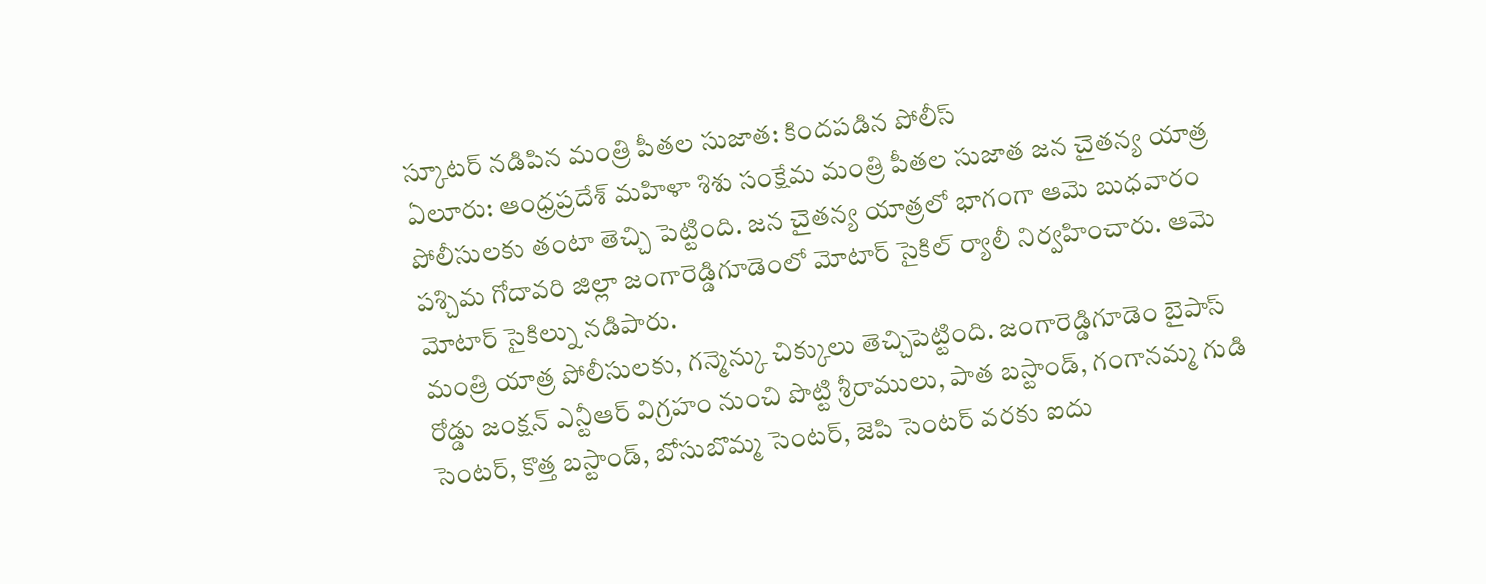స్కూటర్ నడిపిన మంత్రి పీతల సుజాత: కిందపడిన పోలీస్
ఏలూరు: ఆంధ్రప్రదేశ్ మహిళా శిశు సంక్షేమ మంత్రి పీతల సుజాత జన చైతన్య యాత్ర పోలీసులకు తంటా తెచ్చి పెట్టింది. జన చైతన్య యాత్రలో భాగంగా ఆమె బుధవారం పశ్చిమ గోదావరి జిల్లా జంగారెడ్డిగూడెంలో మోటార్ సైకిల్ ర్యాలీ నిర్వహించారు. ఆమె మోటార్ సైకిల్ను నడిపారు.
మంత్రి యాత్ర పోలీసులకు, గన్మెన్కు చిక్కులు తెచ్చిపెట్టింది. జంగారెడ్డిగూడెం బైపాస్ రోడ్డు జంక్షన్ ఎన్టీఆర్ విగ్రహం నుంచి పొట్టి శ్రీరాములు, పాత బస్టాండ్, గంగానమ్మ గుడి సెంటర్, కొత్త బస్టాండ్, బోసుబొమ్మ సెంటర్, జెపి సెంటర్ వరకు ఐదు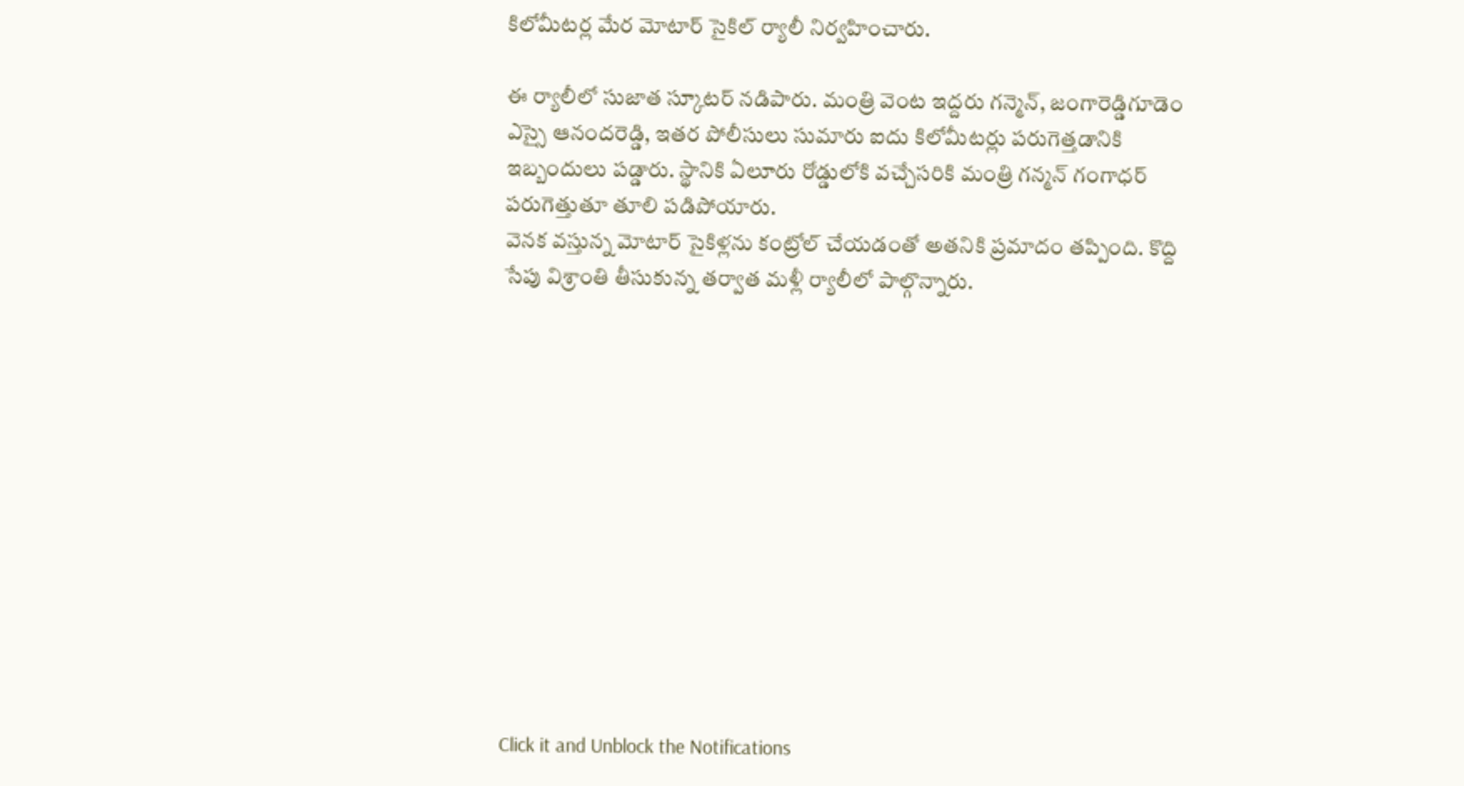కిలోమీటర్ల మేర మోటార్ సైకిల్ ర్యాలీ నిర్వహించారు.

ఈ ర్యాలీలో సుజాత స్కూటర్ నడిపారు. మంత్రి వెంట ఇద్దరు గన్మెన్, జంగారెడ్డిగూడెం ఎస్సై ఆనందరెడ్డి, ఇతర పోలీసులు సుమారు ఐదు కిలోమీటర్లు పరుగెత్తడానికి ఇబ్బందులు పడ్డారు. స్థానికి ఏలూరు రోడ్డులోకి వచ్చేసరికి మంత్రి గన్మన్ గంగాధర్ పరుగెత్తుతూ తూలి పడిపోయారు.
వెనక వస్తున్న మోటార్ సైకిళ్లను కంట్రోల్ చేయడంతో అతనికి ప్రమాదం తప్పింది. కొద్ది సేపు విశ్రాంతి తీసుకున్న తర్వాత మళ్లీ ర్యాలీలో పాల్గొన్నారు.












Click it and Unblock the Notifications